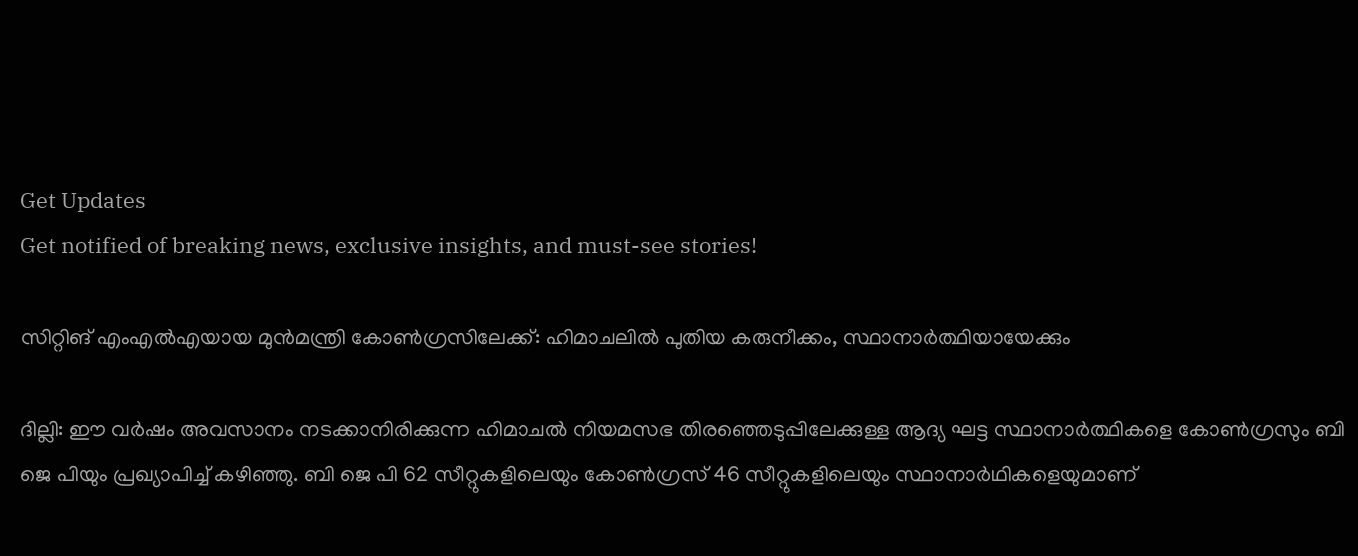Get Updates
Get notified of breaking news, exclusive insights, and must-see stories!

സിറ്റിങ് എംഎല്‍എയായ മുന്‍മന്ത്രി കോണ്‍ഗ്രസിലേക്ക്: ഹിമാചലില്‍ പുതിയ കരുനീക്കം, സ്ഥാനാർത്ഥിയായേക്കും

ദില്ലി: ഈ വർഷം അവസാനം നടക്കാനിരിക്കുന്ന ഹിമാചല്‍ നിയമസഭ തിരഞ്ഞെടുപ്പിലേക്കുള്ള ആദ്യ ഘട്ട സ്ഥാനാർത്ഥികളെ കോണ്‍ഗ്രസും ബി ജെ പിയും പ്രഖ്യാപിച്ച് കഴിഞ്ഞു. ബി ജെ പി 62 സീറ്റുകളിലെയും കോൺഗ്രസ് 46 സീറ്റുകളിലെയും സ്ഥാനാർഥികളെയുമാണ്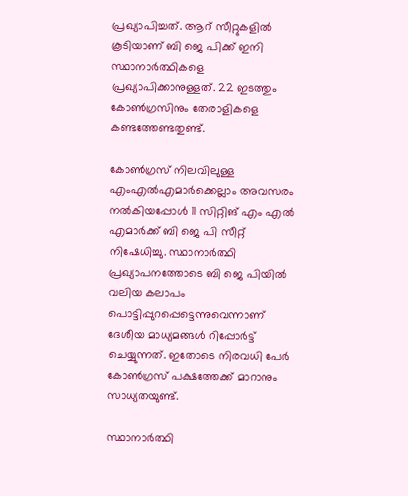പ്രഖ്യാപിച്ചത്. ആറ് സീറ്റുകളില്‍ കൂടിയാണ് ബി ജെ പിക്ക് ഇനി സ്ഥാനാർത്ഥികളെ പ്രഖ്യാപിക്കാനുള്ളത്. 22 ഇടത്തും കോണ്‍ഗ്രസിനും തേരാളികളെ കണ്ടത്തേണ്ടതുണ്ട്.

കോൺഗ്രസ് നിലവിലുള്ള എംഎൽഎമാർക്കെല്ലാം അവസരം നൽകിയപ്പോള്‍ 11 സിറ്റിങ് എം എൽ എമാർക്ക് ബി ജെ പി സീറ്റ് നിഷേധിച്ചു. സ്ഥാനാർത്ഥി പ്രഖ്യാപനത്തോടെ ബി ജെ പിയില്‍ വലിയ കലാപം പൊട്ടിപ്പുറപ്പെട്ടെന്നുവെന്നാണ് ദേശീയ മാധ്യമങ്ങള്‍ റിപ്പോർട്ട് ചെയ്യുന്നത്. ഇതോടെ നിരവധി പേർ കോണ്‍ഗ്രസ് പക്ഷത്തേക്ക് മാറാനും സാധ്യതയുണ്ട്.

സ്ഥാനാർത്ഥി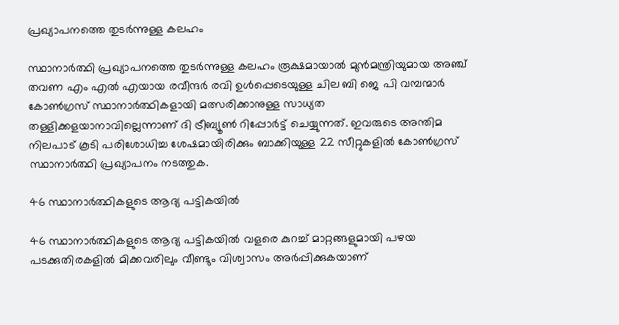പ്രഖ്യാപനത്തെ തുടർന്നുള്ള കലഹം

സ്ഥാനാർത്ഥി പ്രഖ്യാപനത്തെ തുടർന്നുള്ള കലഹം രൂക്ഷമായാല്‍ മുന്‍മന്ത്രിയുമായ അഞ്ച് തവണ എം എൽ എയായ രവീന്ദർ രവി ഉൾപ്പെടെയുള്ള ചില ബി ജെ പി വമ്പന്മാർ കോൺഗ്രസ് സ്ഥാനാർത്ഥികളായി മത്സരിക്കാനുള്ള സാധ്യത തള്ളിക്കളയാനാവില്ലെന്നാണ് ദി ട്രീബ്യൂണ്‍ റിപ്പോർട്ട് ചെയ്യുന്നത്. ഇവരുടെ അന്തിമ നിലപാട് കൂടി പരിശോധിച്ച ശേഷമായിരിക്കും ബാക്കിയുള്ള 22 സീറ്റുകളില്‍ കോണ്‍ഗ്രസ് സ്ഥാനാർത്ഥി പ്രഖ്യാപനം നടത്തുക.

46 സ്ഥാനാർത്ഥികളുടെ ആദ്യ പട്ടികയിൽ

46 സ്ഥാനാർത്ഥികളുടെ ആദ്യ പട്ടികയിൽ വളരെ കുറച്ച് മാറ്റങ്ങളുമായി പഴയ പടക്കുതിരകളിൽ മിക്കവരിലും വീണ്ടും വിശ്വാസം അർപ്പിക്കുകയാണ്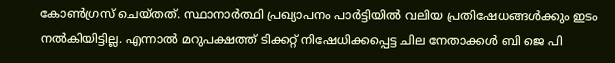കോണ്‍ഗ്രസ് ചെയ്തത്. സ്ഥാനാർത്ഥി പ്രഖ്യാപനം പാർട്ടിയില്‍ വലിയ പ്രതിഷേധങ്ങള്‍ക്കും ഇടം നല്‍കിയിട്ടില്ല. എന്നാല്‍ മറുപക്ഷത്ത് ടിക്കറ്റ് നിഷേധിക്കപ്പെട്ട ചില നേതാക്കള്‍ ബി ജെ പി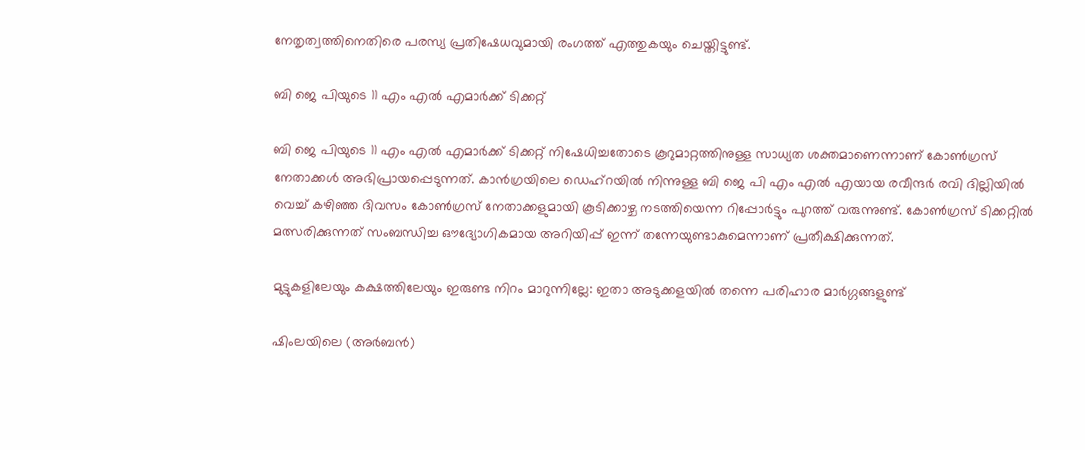നേതൃത്വത്തിനെതിരെ പരസ്യ പ്രതിഷേധവുമായി രംഗത്ത് എത്തുകയും ചെയ്തിട്ടുണ്ട്.

ബി ജെ പിയുടെ 11 എം എൽ എമാർക്ക് ടിക്കറ്റ്

ബി ജെ പിയുടെ 11 എം എൽ എമാർക്ക് ടിക്കറ്റ് നിഷേധിച്ചതോടെ കൂറുമാറ്റത്തിനുള്ള സാധ്യത ശക്തമാണെന്നാണ് കോണ്‍ഗ്രസ് നേതാക്കള്‍ അഭിപ്രായപ്പെടുന്നത്. കാൻഗ്രയിലെ ഡെഹ്‌റയിൽ നിന്നുള്ള ബി ജെ പി എം എല്‍ എയായ രവീന്ദർ രവി ദില്ലിയില്‍ വെച്ച് കഴിഞ്ഞ ദിവസം കോണ്‍ഗ്രസ് നേതാക്കളുമായി കൂടിക്കാഴ്ച നടത്തിയെന്ന റിപ്പോർട്ടും പുറത്ത് വരുന്നുണ്ട്. കോണ്‍ഗ്രസ് ടിക്കറ്റില്‍ മത്സരിക്കുന്നത് സംബന്ധിച്ച ഔദ്യോഗികമായ അറിയിപ്പ് ഇന്ന് തന്നേയുണ്ടാകുമെന്നാണ് പ്രതീക്ഷിക്കുന്നത്.

മുട്ടുകളിലേയും കക്ഷത്തിലേയും ഇരുണ്ട നിറം മാറുന്നില്ലേ: ഇതാ അടുക്കളയില്‍ തന്നെ പരിഹാര മാർഗ്ഗങ്ങളുണ്ട്

ഷിംലയിലെ (അർബൻ)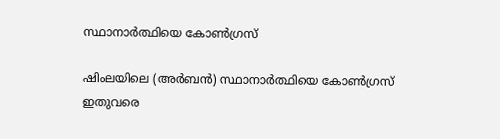സ്ഥാനാർത്ഥിയെ കോൺഗ്രസ്

ഷിംലയിലെ (അർബൻ) സ്ഥാനാർത്ഥിയെ കോൺഗ്രസ് ഇതുവരെ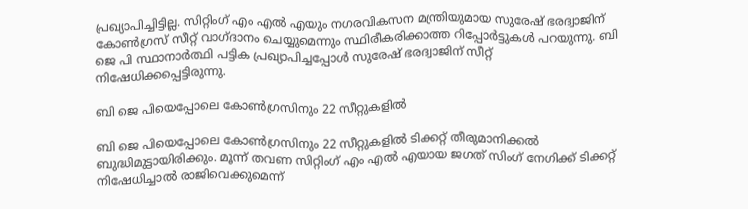പ്രഖ്യാപിച്ചിട്ടില്ല. സിറ്റിംഗ് എം‌ എൽ‌ എയും നഗരവികസന മന്ത്രിയുമായ സുരേഷ് ഭരദ്വാജിന് കോണ്‍ഗ്രസ് സീറ്റ് വാഗ്ദാനം ചെയ്യുമെന്നും സ്ഥിരീകരിക്കാത്ത റിപ്പോർട്ടുകൾ പറയുന്നു. ബി ജെ പി സ്ഥാനാർത്ഥി പട്ടിക പ്രഖ്യാപിച്ചപ്പോള്‍ സുരേഷ് ഭരദ്വാജിന് സീറ്റ് നിഷേധിക്കപ്പെട്ടിരുന്നു.

ബി ജെ പിയെപ്പോലെ കോൺഗ്രസിനും 22 സീറ്റുകളിൽ

ബി ജെ പിയെപ്പോലെ കോൺഗ്രസിനും 22 സീറ്റുകളിൽ ടിക്കറ്റ് തീരുമാനിക്കല്‍ ബുദ്ധിമുട്ടായിരിക്കും. മൂന്ന് തവണ സിറ്റിംഗ് എം എൽ എയായ ജഗത് സിംഗ് നേഗിക്ക് ടിക്കറ്റ് നിഷേധിച്ചാൽ രാജിവെക്കുമെന്ന്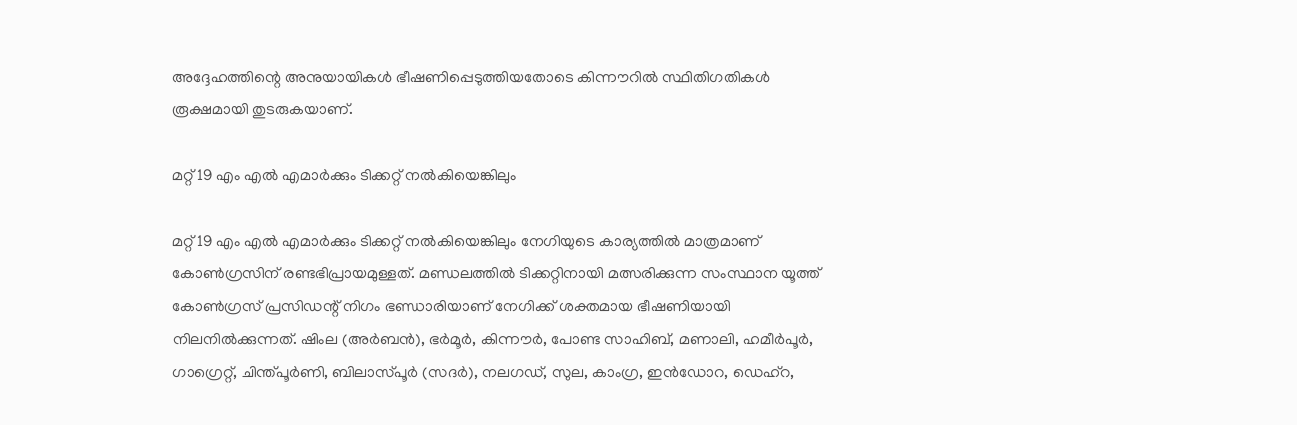അദ്ദേഹത്തിന്റെ അനുയായികൾ ഭീഷണിപ്പെടുത്തിയതോടെ കിന്നൗറിൽ സ്ഥിതിഗതികൾ രൂക്ഷമായി തുടരുകയാണ്.

മറ്റ് 19 എം എൽ എമാർക്കും ടിക്കറ്റ് നൽകിയെങ്കിലും

മറ്റ് 19 എം എൽ എമാർക്കും ടിക്കറ്റ് നൽകിയെങ്കിലും നേഗിയുടെ കാര്യത്തിൽ മാത്രമാണ് കോൺഗ്രസിന് രണ്ടഭിപ്രായമുള്ളത്. മണ്ഡലത്തില്‍ ടിക്കറ്റിനായി മത്സരിക്കുന്ന സംസ്ഥാന യൂത്ത് കോൺഗ്രസ് പ്രസിഡന്റ് നിഗം ഭണ്ഡാരിയാണ് നേഗിക്ക് ശക്തമായ ഭീഷണിയായി നിലനില്‍ക്കുന്നത്. ഷിംല (അർബൻ), ഭർമൂർ, കിന്നൗർ, പോണ്ട സാഹിബ്, മണാലി, ഹമീർപൂർ, ഗാഗ്രെറ്റ്, ചിന്ത്പൂർണി, ബിലാസ്പൂർ (സദർ), നലഗഡ്, സുല, കാംഗ്ര, ഇൻഡോറ, ഡെഹ്‌റ,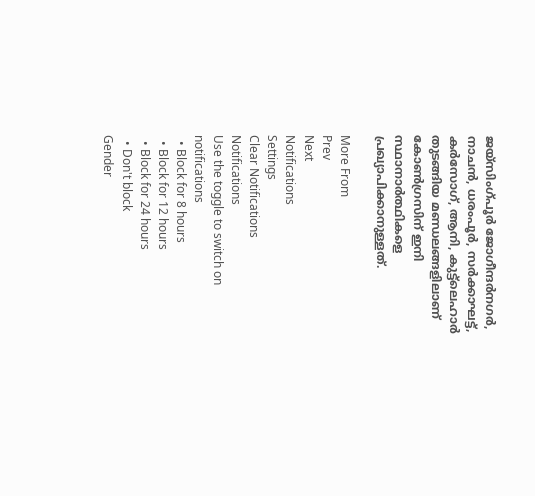ജയ്‌സിംഗ്പൂർ ജോഗീന്ദർനഗർ, നാചൻ, ധരംപൂർ, സർക്കാഘട്ട്, കർസോഗ്, ആനി, കുട്ട്ലെഹാർ തുടങ്ങിയ മണ്ഡലങ്ങളിലാണ് കോണ്‍ഗ്രസിന് ഇനി സ്ഥാനാർത്ഥികളെ പ്രഖ്യാപിക്കാനുള്ളത്.

More From
Prev
Next
Notifications
Settings
Clear Notifications
Notifications
Use the toggle to switch on notifications
  • Block for 8 hours
  • Block for 12 hours
  • Block for 24 hours
  • Don't block
Gender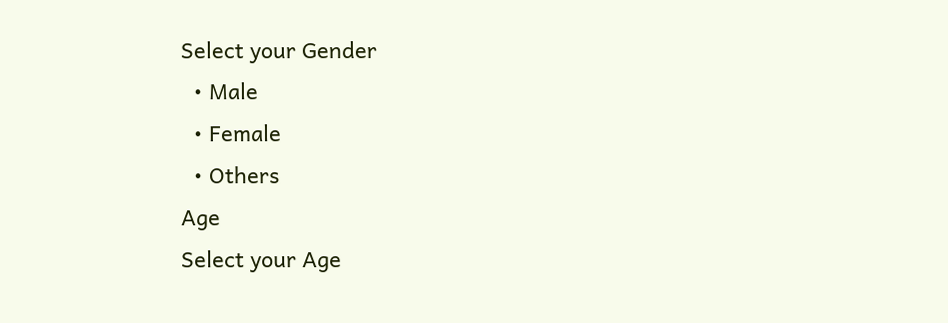Select your Gender
  • Male
  • Female
  • Others
Age
Select your Age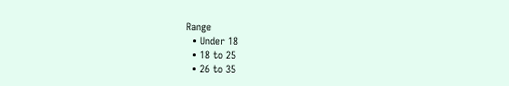Range
  • Under 18
  • 18 to 25
  • 26 to 35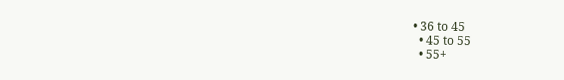• 36 to 45
  • 45 to 55
  • 55+